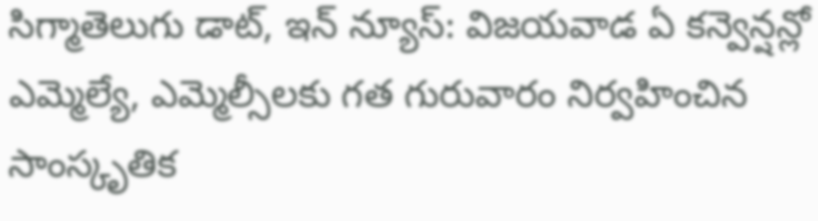సిగ్మాతెలుగు డాట్, ఇన్ న్యూస్: విజయవాడ ఏ కన్వెన్షన్లో ఎమ్మెల్యే, ఎమ్మెల్సీలకు గత గురువారం నిర్వహించిన సాంస్కృతిక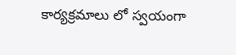కార్యక్రమాలు లో స్వయంగా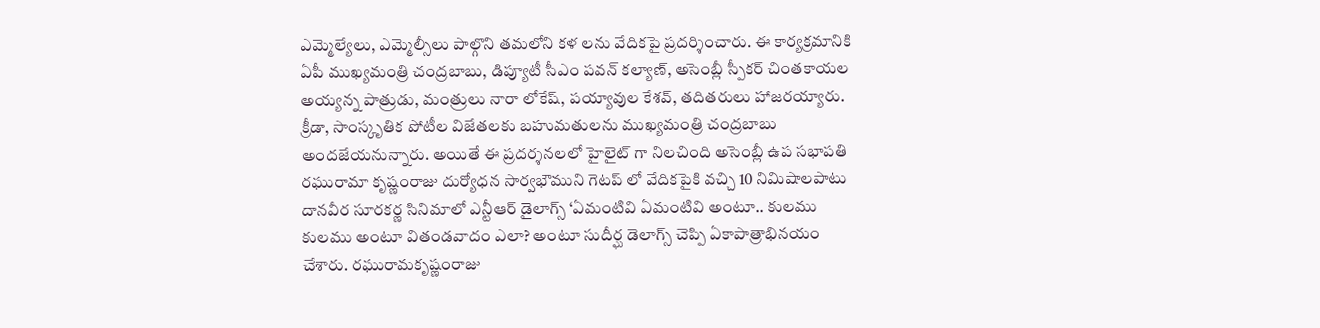ఎమ్మెల్యేలు, ఎమ్మెల్సీలు పాల్గొని తమలోని కళ లను వేదికపై ప్రదర్శించారు. ఈ కార్యక్రమానికి ఏపీ ముఖ్యమంత్రి చంద్రబాబు, డిప్యూటీ సీఎం పవన్ కల్యాణ్, అసెంబ్లీ స్పీకర్ చింతకాయల అయ్యన్న పాత్రుడు, మంత్రులు నారా లోకేష్, పయ్యావుల కేశవ్, తదితరులు హాజరయ్యారు. క్రీడా, సాంస్కృతిక పోటీల విజేతలకు బహుమతులను ముఖ్యమంత్రి చంద్రబాబు అందజేయనున్నారు. అయితే ఈ ప్రదర్శనలలో హైలైట్ గా నిలచింది అసెంబ్లీ ఉప సభాపతి రఘురామా కృష్ణంరాజు దుర్యోధన సార్వభౌముని గెటప్ లో వేదికపైకి వచ్చి 10 నిమిషాలపాటు దానవీర సూరకర్ణ సినిమాలో ఎన్టీఆర్ డైలాగ్స్ ‘ఏమంటివి ఏమంటివి అంటూ.. కులము కులము అంటూ వితండవాదం ఎలా? అంటూ సుదీర్ఘ డెలాగ్స్ చెప్పి ఏకాపాత్రాభినయం చేశారు. రఘురామకృష్ణంరాజు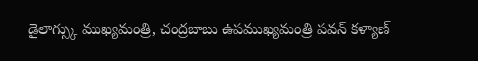డైలాగ్స్కు ముఖ్యమంత్రి, చంద్రబాబు ఉపముఖ్యమంత్రి పవన్ కళ్యాణ్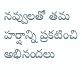నవ్వులతో తమ హర్షాన్ని ప్రకటించి అభినందలు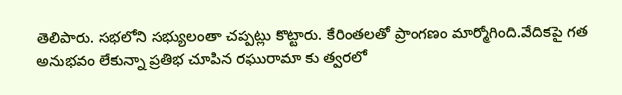తెలిపారు. సభలోని సభ్యులంతా చప్పట్లు కొట్టారు. కేరింతలతో ప్రాంగణం మార్మోగింది.వేదికపై గత అనుభవం లేకున్నా ప్రతిభ చూపిన రఘురామా కు త్వరలో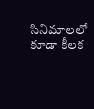సినిమాలలో కూడా కీలక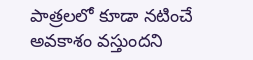పాత్రలలో కూడా నటించే అవకాశం వస్తుందని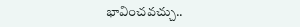భావించవచ్చు..